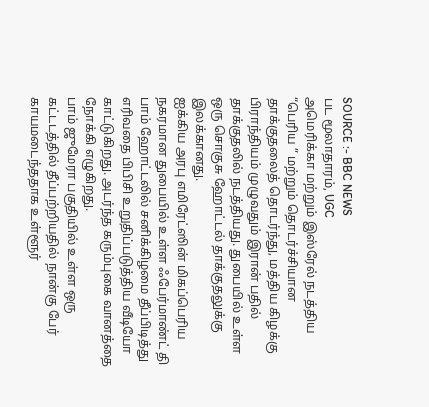SOURCE :- BBC NEWS
பட மூலாதாரம், UGC
அமெரிக்கா மற்றும் இஸ்ரேல் நடத்திய “பெரிய ” மற்றும் தொடர்ச்சியான தாக்குதலைத் தொடர்ந்து, மத்திய கிழக்கு பிராந்தியம் முழுவதும் இரான் பதில் தாக்குதலில் நடத்தியது. துபையில் உள்ள ஒரு சொகுசு ஹோட்டல் தாக்குதலுக்கு இலக்கானது.
ஐக்கிய அரபு எமிரேட்ஸின் மிகப்பெரிய நகரமான துபையில் உள்ள ஃபேர்மாண்ட் தி பாம் ஹோட்டலில் சனிக்கிழமை தீப்பிடித்து எரிவதை பிபிசி உறுதிப்படுத்திய வீடியோ காட்டுகிறது. அடர்ந்த கரும்புகை வானத்தை நோக்கி எழுகிறது.
பாம் ஜுமேரா பகுதியில் உள்ள ஒரு கட்டடத்தில் தீப்பற்றியதில் நான்கு பேர் காயமடைந்ததாக உள்ளூர்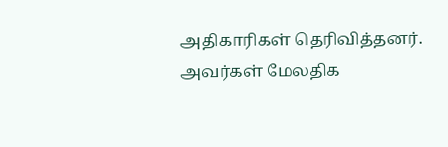அதிகாரிகள் தெரிவித்தனர். அவர்கள் மேலதிக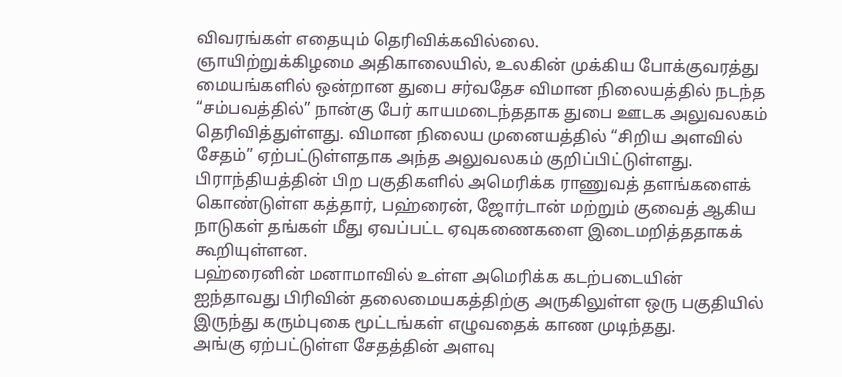விவரங்கள் எதையும் தெரிவிக்கவில்லை.
ஞாயிற்றுக்கிழமை அதிகாலையில், உலகின் முக்கிய போக்குவரத்து மையங்களில் ஒன்றான துபை சர்வதேச விமான நிலையத்தில் நடந்த “சம்பவத்தில்” நான்கு பேர் காயமடைந்ததாக துபை ஊடக அலுவலகம் தெரிவித்துள்ளது. விமான நிலைய முனையத்தில் “சிறிய அளவில் சேதம்” ஏற்பட்டுள்ளதாக அந்த அலுவலகம் குறிப்பிட்டுள்ளது.
பிராந்தியத்தின் பிற பகுதிகளில் அமெரிக்க ராணுவத் தளங்களைக் கொண்டுள்ள கத்தார், பஹ்ரைன், ஜோர்டான் மற்றும் குவைத் ஆகிய நாடுகள் தங்கள் மீது ஏவப்பட்ட ஏவுகணைகளை இடைமறித்ததாகக் கூறியுள்ளன.
பஹ்ரைனின் மனாமாவில் உள்ள அமெரிக்க கடற்படையின் ஐந்தாவது பிரிவின் தலைமையகத்திற்கு அருகிலுள்ள ஒரு பகுதியில் இருந்து கரும்புகை மூட்டங்கள் எழுவதைக் காண முடிந்தது.
அங்கு ஏற்பட்டுள்ள சேதத்தின் அளவு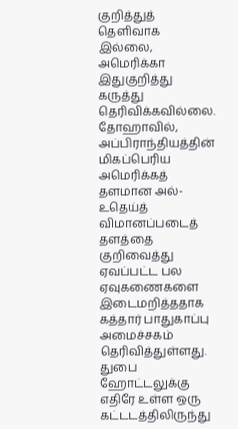குறித்துத் தெளிவாக இல்லை, அமெரிக்கா இதுகுறித்து கருத்து தெரிவிக்கவில்லை.
தோஹாவில், அப்பிராந்தியத்தின் மிகப்பெரிய அமெரிக்கத் தளமான அல்-உதெய்த் விமானப்படைத் தளத்தை குறிவைத்து ஏவப்பட்ட பல ஏவுகணைகளை இடைமறித்ததாக கத்தார் பாதுகாப்பு அமைச்சகம் தெரிவித்துள்ளது.
துபை ஹோட்டலுக்கு எதிரே உள்ள ஒரு கட்டடத்திலிருந்து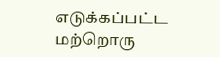எடுக்கப்பட்ட மற்றொரு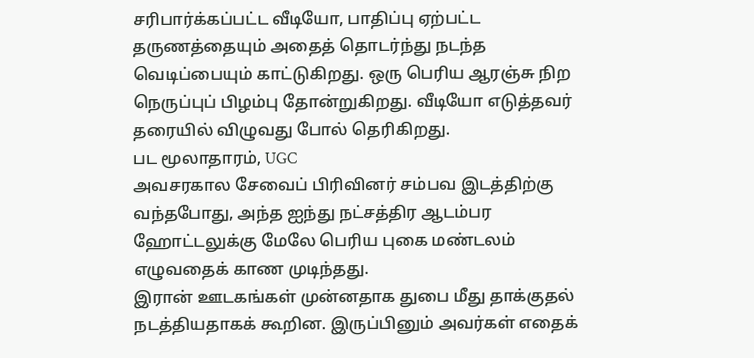சரிபார்க்கப்பட்ட வீடியோ, பாதிப்பு ஏற்பட்ட தருணத்தையும் அதைத் தொடர்ந்து நடந்த வெடிப்பையும் காட்டுகிறது. ஒரு பெரிய ஆரஞ்சு நிற நெருப்புப் பிழம்பு தோன்றுகிறது. வீடியோ எடுத்தவர் தரையில் விழுவது போல் தெரிகிறது.
பட மூலாதாரம், UGC
அவசரகால சேவைப் பிரிவினர் சம்பவ இடத்திற்கு வந்தபோது, அந்த ஐந்து நட்சத்திர ஆடம்பர ஹோட்டலுக்கு மேலே பெரிய புகை மண்டலம் எழுவதைக் காண முடிந்தது.
இரான் ஊடகங்கள் முன்னதாக துபை மீது தாக்குதல் நடத்தியதாகக் கூறின. இருப்பினும் அவர்கள் எதைக்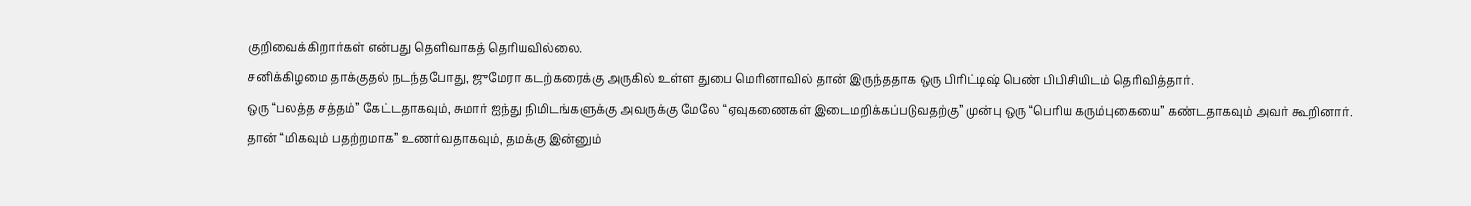குறிவைக்கிறார்கள் என்பது தெளிவாகத் தெரியவில்லை.
சனிக்கிழமை தாக்குதல் நடந்தபோது, ஜுமேரா கடற்கரைக்கு அருகில் உள்ள துபை மெரினாவில் தான் இருந்ததாக ஒரு பிரிட்டிஷ் பெண் பிபிசியிடம் தெரிவித்தார்.
ஒரு “பலத்த சத்தம்” கேட்டதாகவும், சுமார் ஐந்து நிமிடங்களுக்கு அவருக்கு மேலே “ஏவுகணைகள் இடைமறிக்கப்படுவதற்கு” முன்பு ஒரு “பெரிய கரும்புகையை” கண்டதாகவும் அவர் கூறினார்.
தான் “மிகவும் பதற்றமாக” உணர்வதாகவும், தமக்கு இன்னும்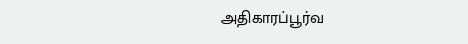அதிகாரப்பூர்வ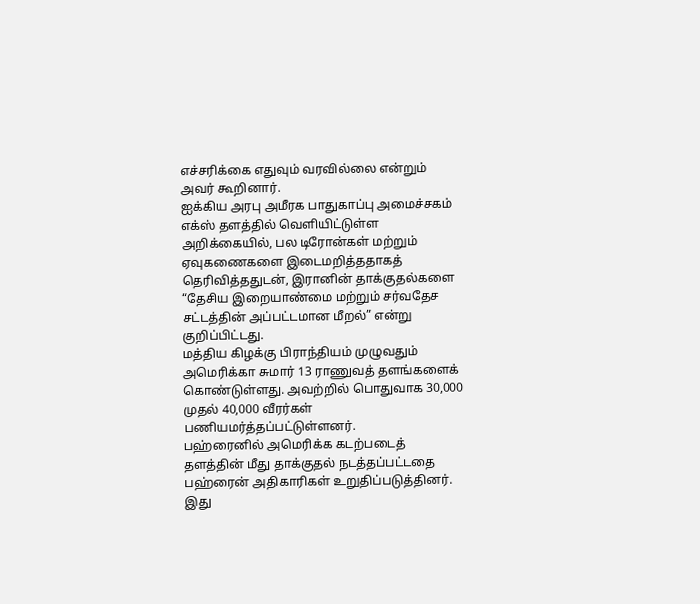எச்சரிக்கை எதுவும் வரவில்லை என்றும் அவர் கூறினார்.
ஐக்கிய அரபு அமீரக பாதுகாப்பு அமைச்சகம் எக்ஸ் தளத்தில் வெளியிட்டுள்ள அறிக்கையில், பல டிரோன்கள் மற்றும் ஏவுகணைகளை இடைமறித்ததாகத் தெரிவித்ததுடன், இரானின் தாக்குதல்களை “தேசிய இறையாண்மை மற்றும் சர்வதேச சட்டத்தின் அப்பட்டமான மீறல்” என்று குறிப்பிட்டது.
மத்திய கிழக்கு பிராந்தியம் முழுவதும் அமெரிக்கா சுமார் 13 ராணுவத் தளங்களைக் கொண்டுள்ளது. அவற்றில் பொதுவாக 30,000 முதல் 40,000 வீரர்கள் பணியமர்த்தப்பட்டுள்ளனர்.
பஹ்ரைனில் அமெரிக்க கடற்படைத் தளத்தின் மீது தாக்குதல் நடத்தப்பட்டதை பஹ்ரைன் அதிகாரிகள் உறுதிப்படுத்தினர்.
இது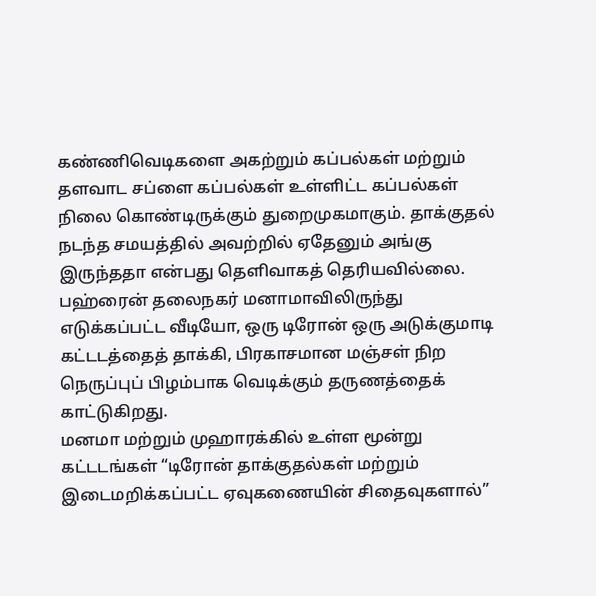கண்ணிவெடிகளை அகற்றும் கப்பல்கள் மற்றும் தளவாட சப்ளை கப்பல்கள் உள்ளிட்ட கப்பல்கள் நிலை கொண்டிருக்கும் துறைமுகமாகும். தாக்குதல் நடந்த சமயத்தில் அவற்றில் ஏதேனும் அங்கு இருந்ததா என்பது தெளிவாகத் தெரியவில்லை.
பஹ்ரைன் தலைநகர் மனாமாவிலிருந்து எடுக்கப்பட்ட வீடியோ, ஒரு டிரோன் ஒரு அடுக்குமாடி கட்டடத்தைத் தாக்கி, பிரகாசமான மஞ்சள் நிற நெருப்புப் பிழம்பாக வெடிக்கும் தருணத்தைக் காட்டுகிறது.
மனமா மற்றும் முஹாரக்கில் உள்ள மூன்று கட்டடங்கள் “டிரோன் தாக்குதல்கள் மற்றும் இடைமறிக்கப்பட்ட ஏவுகணையின் சிதைவுகளால்”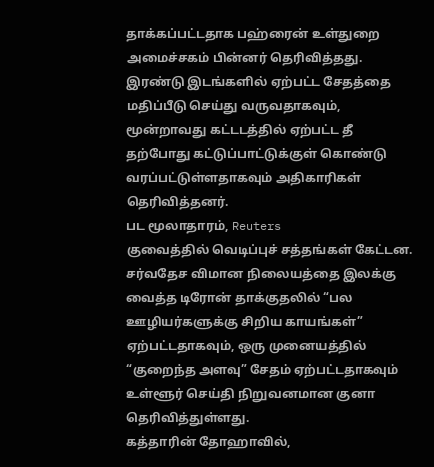தாக்கப்பட்டதாக பஹ்ரைன் உள்துறை அமைச்சகம் பின்னர் தெரிவித்தது.
இரண்டு இடங்களில் ஏற்பட்ட சேதத்தை மதிப்பீடு செய்து வருவதாகவும், மூன்றாவது கட்டடத்தில் ஏற்பட்ட தீ தற்போது கட்டுப்பாட்டுக்குள் கொண்டு வரப்பட்டுள்ளதாகவும் அதிகாரிகள் தெரிவித்தனர்.
பட மூலாதாரம், Reuters
குவைத்தில் வெடிப்புச் சத்தங்கள் கேட்டன.
சர்வதேச விமான நிலையத்தை இலக்கு வைத்த டிரோன் தாக்குதலில் “பல ஊழியர்களுக்கு சிறிய காயங்கள்” ஏற்பட்டதாகவும், ஒரு முனையத்தில் “குறைந்த அளவு” சேதம் ஏற்பட்டதாகவும் உள்ளூர் செய்தி நிறுவனமான குனா தெரிவித்துள்ளது.
கத்தாரின் தோஹாவில்,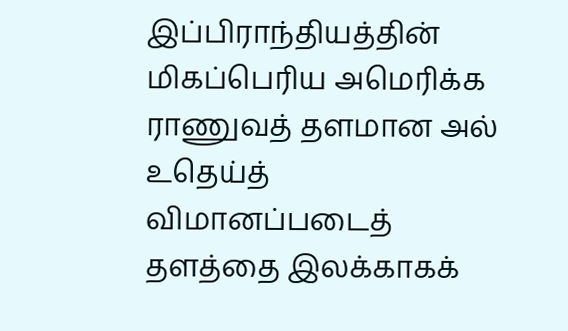இப்பிராந்தியத்தின் மிகப்பெரிய அமெரிக்க ராணுவத் தளமான அல் உதெய்த் விமானப்படைத் தளத்தை இலக்காகக்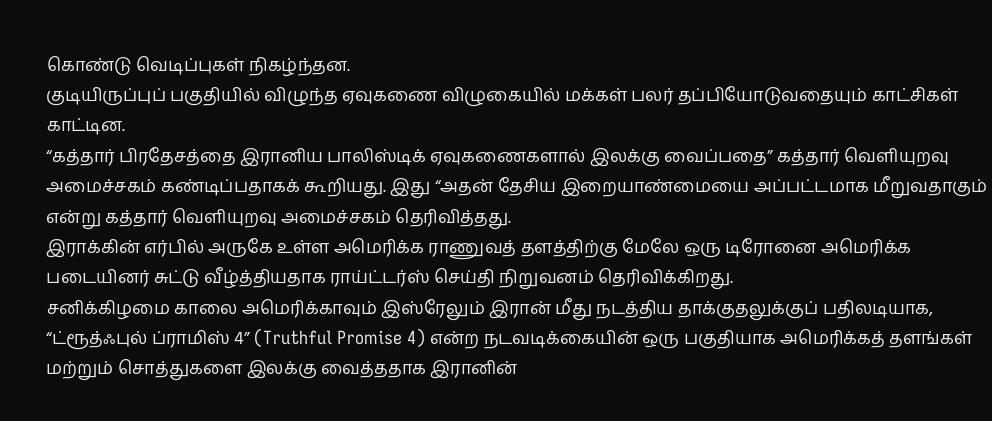கொண்டு வெடிப்புகள் நிகழ்ந்தன.
குடியிருப்புப் பகுதியில் விழுந்த ஏவுகணை விழுகையில் மக்கள் பலர் தப்பியோடுவதையும் காட்சிகள் காட்டின.
“கத்தார் பிரதேசத்தை இரானிய பாலிஸ்டிக் ஏவுகணைகளால் இலக்கு வைப்பதை” கத்தார் வெளியுறவு அமைச்சகம் கண்டிப்பதாகக் கூறியது. இது “அதன் தேசிய இறையாண்மையை அப்பட்டமாக மீறுவதாகும் என்று கத்தார் வெளியுறவு அமைச்சகம் தெரிவித்தது.
இராக்கின் எர்பில் அருகே உள்ள அமெரிக்க ராணுவத் தளத்திற்கு மேலே ஒரு டிரோனை அமெரிக்க படையினர் சுட்டு வீழ்த்தியதாக ராய்ட்டர்ஸ் செய்தி நிறுவனம் தெரிவிக்கிறது.
சனிக்கிழமை காலை அமெரிக்காவும் இஸ்ரேலும் இரான் மீது நடத்திய தாக்குதலுக்குப் பதிலடியாக, “ட்ரூத்ஃபுல் ப்ராமிஸ் 4” (Truthful Promise 4) என்ற நடவடிக்கையின் ஒரு பகுதியாக அமெரிக்கத் தளங்கள் மற்றும் சொத்துகளை இலக்கு வைத்ததாக இரானின்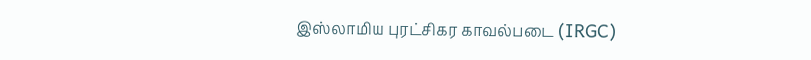இஸ்லாமிய புரட்சிகர காவல்படை (IRGC)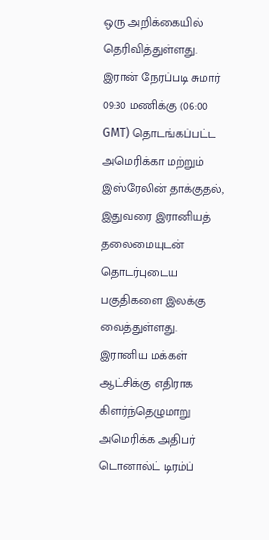ஒரு அறிக்கையில் தெரிவித்துள்ளது.
இரான் நேரப்படி சுமார் 09:30 மணிக்கு (06:00 GMT) தொடங்கப்பட்ட அமெரிக்கா மற்றும் இஸ்ரேலின் தாக்குதல், இதுவரை இரானியத் தலைமையுடன் தொடர்புடைய பகுதிகளை இலக்கு வைத்துள்ளது.
இரானிய மக்கள் ஆட்சிக்கு எதிராக கிளர்ந்தெழுமாறு அமெரிக்க அதிபர் டொனால்ட் டிரம்ப்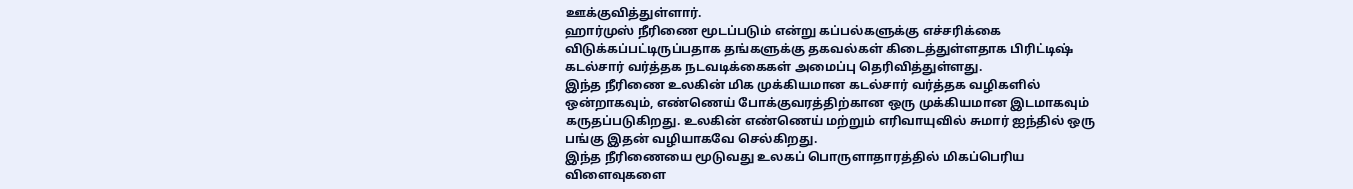ஊக்குவித்துள்ளார்.
ஹார்முஸ் நீரிணை மூடப்படும் என்று கப்பல்களுக்கு எச்சரிக்கை விடுக்கப்பட்டிருப்பதாக தங்களுக்கு தகவல்கள் கிடைத்துள்ளதாக பிரிட்டிஷ் கடல்சார் வர்த்தக நடவடிக்கைகள் அமைப்பு தெரிவித்துள்ளது.
இந்த நீரிணை உலகின் மிக முக்கியமான கடல்சார் வர்த்தக வழிகளில் ஒன்றாகவும், எண்ணெய் போக்குவரத்திற்கான ஒரு முக்கியமான இடமாகவும் கருதப்படுகிறது. உலகின் எண்ணெய் மற்றும் எரிவாயுவில் சுமார் ஐந்தில் ஒரு பங்கு இதன் வழியாகவே செல்கிறது.
இந்த நீரிணையை மூடுவது உலகப் பொருளாதாரத்தில் மிகப்பெரிய விளைவுகளை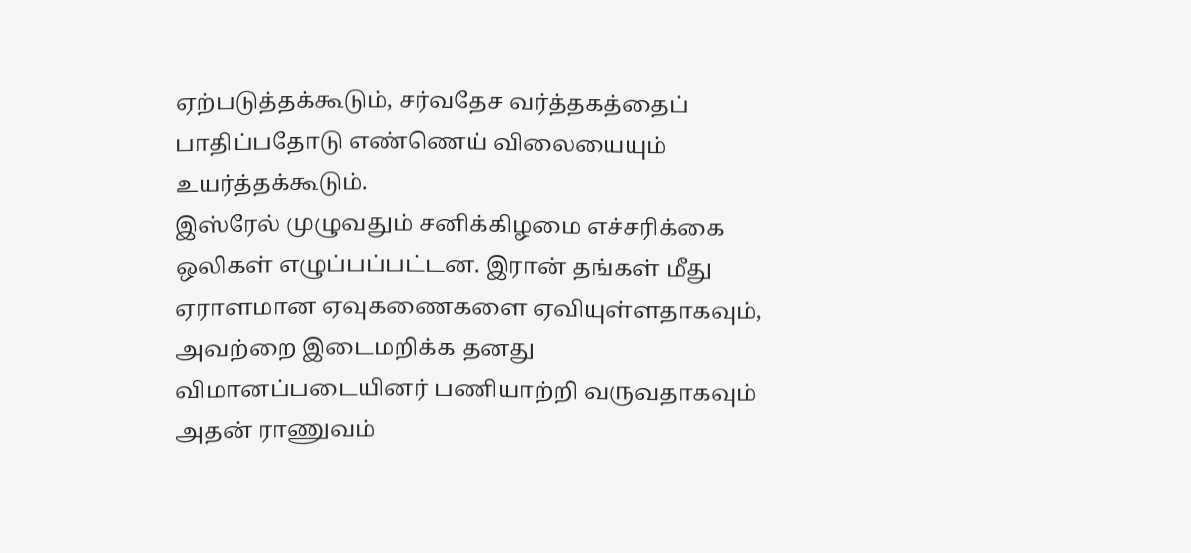ஏற்படுத்தக்கூடும், சர்வதேச வர்த்தகத்தைப் பாதிப்பதோடு எண்ணெய் விலையையும் உயர்த்தக்கூடும்.
இஸ்ரேல் முழுவதும் சனிக்கிழமை எச்சரிக்கை ஒலிகள் எழுப்பப்பட்டன. இரான் தங்கள் மீது ஏராளமான ஏவுகணைகளை ஏவியுள்ளதாகவும், அவற்றை இடைமறிக்க தனது விமானப்படையினர் பணியாற்றி வருவதாகவும் அதன் ராணுவம்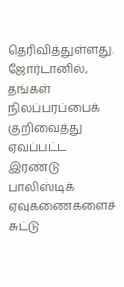தெரிவித்துள்ளது.
ஜோர்டானில், தங்கள் நிலப்பரப்பைக் குறிவைத்து ஏவப்பட்ட இரண்டு பாலிஸ்டிக் ஏவுகணைகளைச் சுட்டு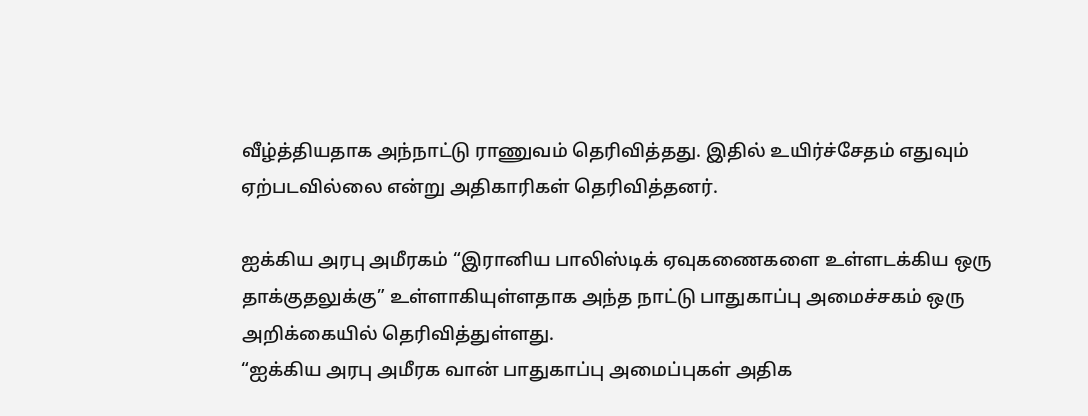வீழ்த்தியதாக அந்நாட்டு ராணுவம் தெரிவித்தது. இதில் உயிர்ச்சேதம் எதுவும் ஏற்படவில்லை என்று அதிகாரிகள் தெரிவித்தனர்.

ஐக்கிய அரபு அமீரகம் “இரானிய பாலிஸ்டிக் ஏவுகணைகளை உள்ளடக்கிய ஒரு தாக்குதலுக்கு” உள்ளாகியுள்ளதாக அந்த நாட்டு பாதுகாப்பு அமைச்சகம் ஒரு அறிக்கையில் தெரிவித்துள்ளது.
“ஐக்கிய அரபு அமீரக வான் பாதுகாப்பு அமைப்புகள் அதிக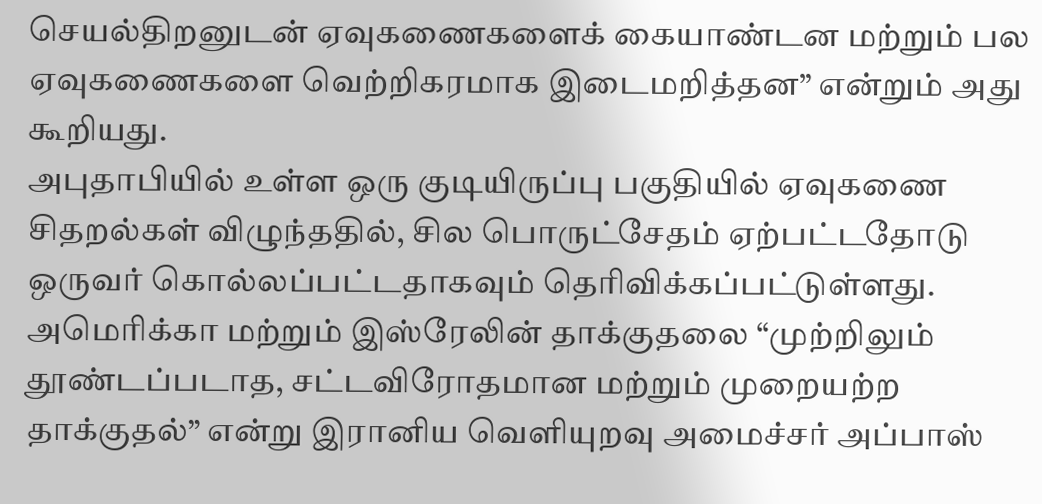செயல்திறனுடன் ஏவுகணைகளைக் கையாண்டன மற்றும் பல ஏவுகணைகளை வெற்றிகரமாக இடைமறித்தன” என்றும் அது கூறியது.
அபுதாபியில் உள்ள ஒரு குடியிருப்பு பகுதியில் ஏவுகணை சிதறல்கள் விழுந்ததில், சில பொருட்சேதம் ஏற்பட்டதோடு ஒருவர் கொல்லப்பட்டதாகவும் தெரிவிக்கப்பட்டுள்ளது.
அமெரிக்கா மற்றும் இஸ்ரேலின் தாக்குதலை “முற்றிலும் தூண்டப்படாத, சட்டவிரோதமான மற்றும் முறையற்ற தாக்குதல்” என்று இரானிய வெளியுறவு அமைச்சர் அப்பாஸ்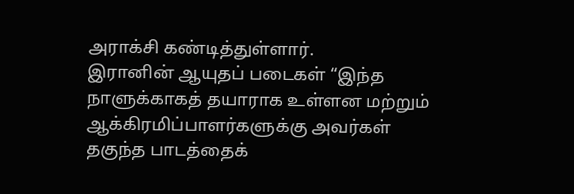அராக்சி கண்டித்துள்ளார்.
இரானின் ஆயுதப் படைகள் “இந்த நாளுக்காகத் தயாராக உள்ளன மற்றும் ஆக்கிரமிப்பாளர்களுக்கு அவர்கள் தகுந்த பாடத்தைக்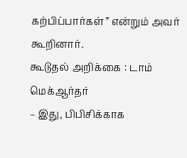கற்பிப்பார்கள்” என்றும் அவர் கூறினார்.
கூடுதல் அறிக்கை : டாம் மெக்ஆர்தர்
– இது, பிபிசிக்காக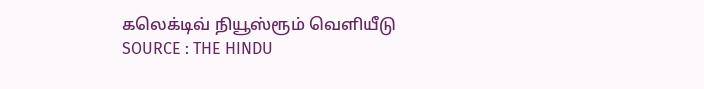கலெக்டிவ் நியூஸ்ரூம் வெளியீடு
SOURCE : THE HINDU